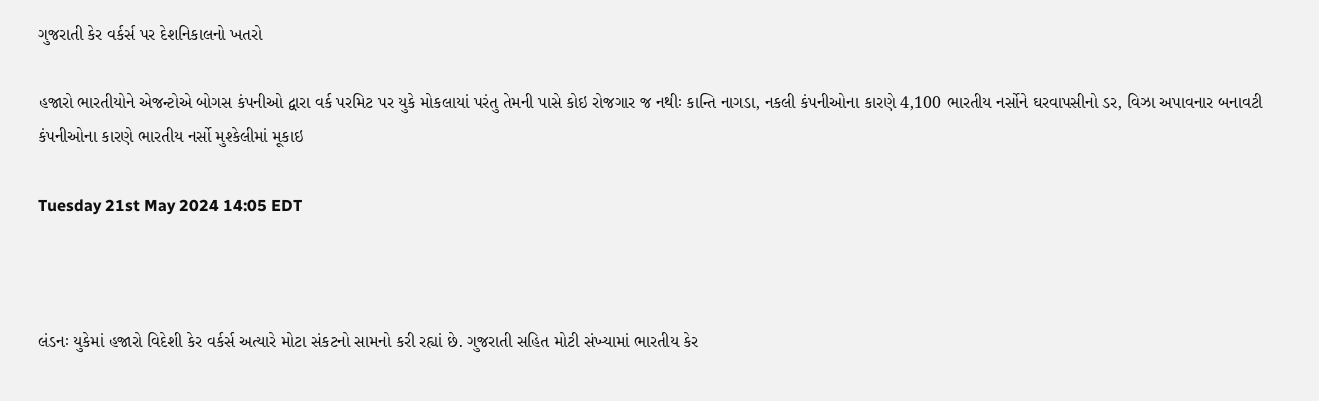ગુજરાતી કેર વર્કર્સ પર દેશનિકાલનો ખતરો

હજારો ભારતીયોને એજન્ટોએ બોગસ કંપનીઓ દ્વારા વર્ક પરમિટ પર યુકે મોકલાયાં પરંતુ તેમની પાસે કોઇ રોજગાર જ નથીઃ કાન્તિ નાગડા, નકલી કંપનીઓના કારણે 4,100 ભારતીય નર્સોને ઘરવાપસીનો ડર, વિઝા અપાવનાર બનાવટી કંપનીઓના કારણે ભારતીય નર્સો મુશ્કેલીમાં મૂકાઇ

Tuesday 21st May 2024 14:05 EDT



લંડનઃ યુકેમાં હજારો વિદેશી કેર વર્કર્સ અત્યારે મોટા સંકટનો સામનો કરી રહ્યાં છે. ગુજરાતી સહિત મોટી સંખ્યામાં ભારતીય કેર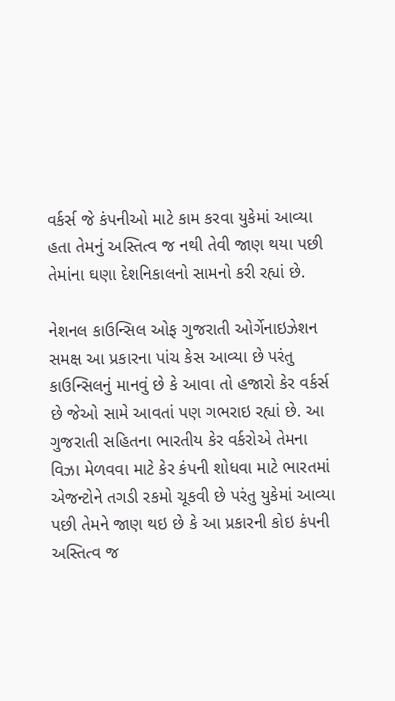વર્કર્સ જે કંપનીઓ માટે કામ કરવા યુકેમાં આવ્યા હતા તેમનું અસ્તિત્વ જ નથી તેવી જાણ થયા પછી તેમાંના ઘણા દેશનિકાલનો સામનો કરી રહ્યાં છે.

નેશનલ કાઉન્સિલ ઓફ ગુજરાતી ઓર્ગેનાઇઝેશન સમક્ષ આ પ્રકારના પાંચ કેસ આવ્યા છે પરંતુ કાઉન્સિલનું માનવું છે કે આવા તો હજારો કેર વર્કર્સ છે જેઓ સામે આવતાં પણ ગભરાઇ રહ્યાં છે. આ ગુજરાતી સહિતના ભારતીય કેર વર્કરોએ તેમના વિઝા મેળવવા માટે કેર કંપની શોધવા માટે ભારતમાં એજન્ટોને તગડી રકમો ચૂકવી છે પરંતુ યુકેમાં આવ્યા પછી તેમને જાણ થઇ છે કે આ પ્રકારની કોઇ કંપની અસ્તિત્વ જ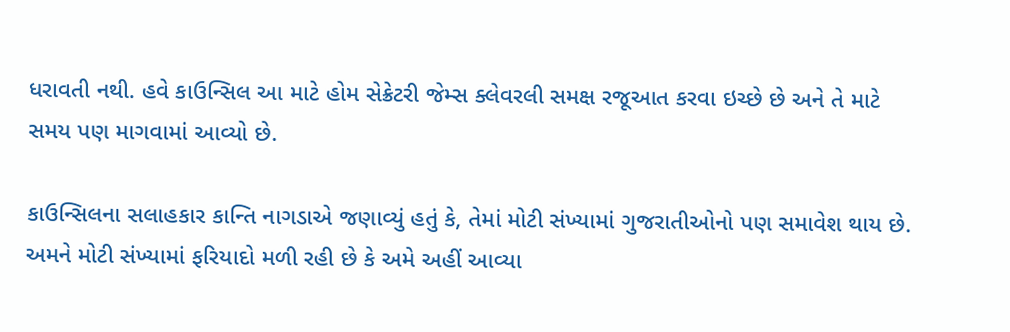ધરાવતી નથી. હવે કાઉન્સિલ આ માટે હોમ સેક્રેટરી જેમ્સ ક્લેવરલી સમક્ષ રજૂઆત કરવા ઇચ્છે છે અને તે માટે સમય પણ માગવામાં આવ્યો છે.

કાઉન્સિલના સલાહકાર કાન્તિ નાગડાએ જણાવ્યું હતું કે, તેમાં મોટી સંખ્યામાં ગુજરાતીઓનો પણ સમાવેશ થાય છે. અમને મોટી સંખ્યામાં ફરિયાદો મળી રહી છે કે અમે અહીં આવ્યા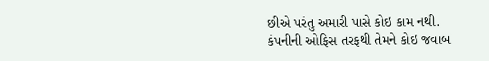છીએ પરંતુ અમારી પાસે કોઇ કામ નથી. કંપનીની ઓફિસ તરફથી તેમને કોઇ જવાબ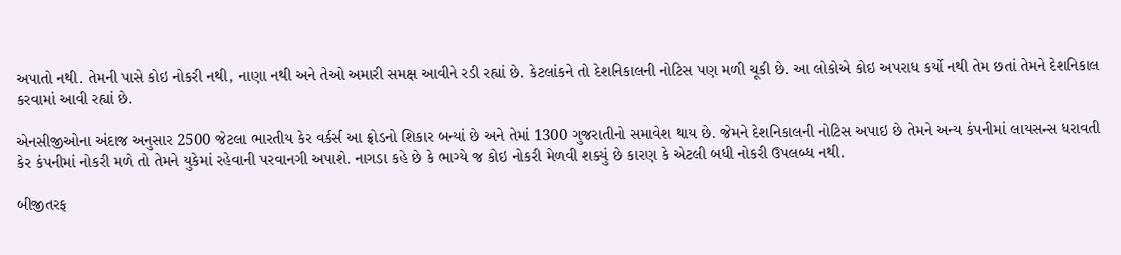અપાતો નથી. તેમની પાસે કોઇ નોકરી નથી, નાણા નથી અને તેઓ અમારી સમક્ષ આવીને રડી રહ્યાં છે. કેટલાંકને તો દેશનિકાલની નોટિસ પણ મળી ચૂકી છે. આ લોકોએ કોઇ અપરાધ કર્યો નથી તેમ છતાં તેમને દેશનિકાલ કરવામાં આવી રહ્યાં છે.

એનસીજીઓના અંદાજ અનુસાર 2500 જેટલા ભારતીય કેર વર્કર્સ આ ફ્રોડનો શિકાર બન્યાં છે અને તેમાં 1300 ગુજરાતીનો સમાવેશ થાય છે. જેમને દેશનિકાલની નોટિસ અપાઇ છે તેમને અન્ય કંપનીમાં લાયસન્સ ધરાવતી કેર કંપનીમાં નોકરી મળે તો તેમને યુકેમાં રહેવાની પરવાનગી અપાશે. નાગડા કહે છે કે ભાગ્યે જ કોઇ નોકરી મેળવી શક્યું છે કારણ કે એટલી બધી નોકરી ઉપલબ્ધ નથી.

બીજીતરફ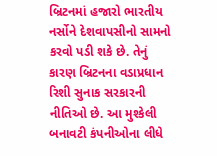બ્રિટનમાં હજારો ભારતીય નર્સોને દેશવાપસીનો સામનો કરવો પડી શકે છે. તેનું કારણ બ્રિટનના વડાપ્રધાન રિશી સુનાક સરકારની નીતિઓ છે. આ મુશ્કેલી બનાવટી કંપનીઓના લીધે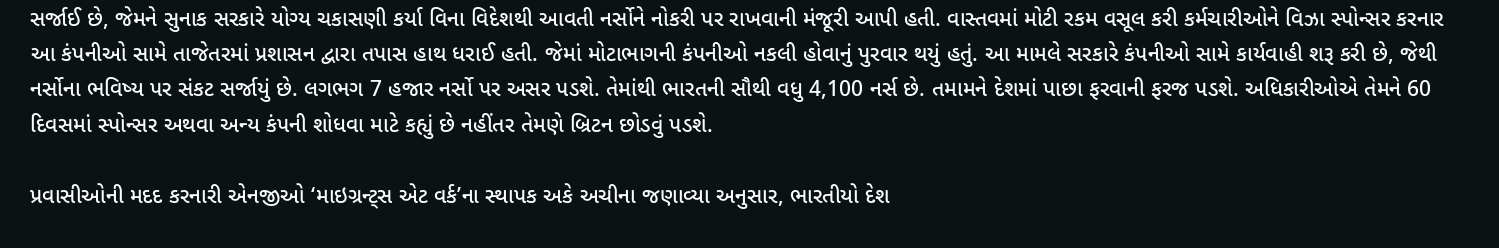સર્જાઈ છે, જેમને સુનાક સરકારે યોગ્ય ચકાસણી કર્યા વિના વિદેશથી આવતી નર્સોને નોકરી પર રાખવાની મંજૂરી આપી હતી. વાસ્તવમાં મોટી રકમ વસૂલ કરી કર્મચારીઓને વિઝા સ્પોન્સર કરનાર આ કંપનીઓ સામે તાજેતરમાં પ્રશાસન દ્વારા તપાસ હાથ ધરાઈ હતી. જેમાં મોટાભાગની કંપનીઓ નકલી હોવાનું પુરવાર થયું હતું. આ મામલે સરકારે કંપનીઓ સામે કાર્યવાહી શરૂ કરી છે, જેથી નર્સોના ભવિષ્ય પર સંકટ સર્જાયું છે. લગભગ 7 હજાર નર્સો પર અસર પડશે. તેમાંથી ભારતની સૌથી વધુ 4,100 નર્સ છે. તમામને દેશમાં પાછા ફરવાની ફરજ પડશે. અધિકારીઓએ તેમને 60 દિવસમાં સ્પોન્સર અથવા અન્ય કંપની શોધવા માટે કહ્યું છે નહીંતર તેમણે બ્રિટન છોડવું પડશે.

પ્રવાસીઓની મદદ કરનારી એનજીઓ ‘માઇગ્રન્ટ્સ એટ વર્ક’ના સ્થાપક અકે અચીના જણાવ્યા અનુસાર, ભારતીયો દેશ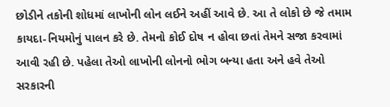છોડીને તકોની શોધમાં લાખોની લોન લઈને અહીં આવે છે. આ તે લોકો છે જે તમામ કાયદા-નિયમોનું પાલન કરે છે. તેમનો કોઈ દોષ ન હોવા છતાં તેમને સજા કરવામાં આવી રહી છે. પહેલા તેઓ લાખોની લોનનો ભોગ બન્યા હતા અને હવે તેઓ સરકારની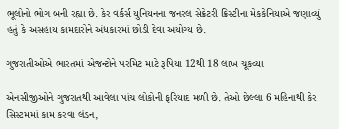ભૂલોનો ભોગ બની રહ્યા છે. કેર વર્કર્સ યુનિયનના જનરલ સેક્રેટરી ક્રિસ્ટીના મેકકેનિયાએ જણાવ્યું હતું કે અસહાય કામદારોને અંધકારમાં છોડી દેવા અયોગ્ય છે.

ગુજરાતીઓએ ભારતમાં એજન્ટોને પરમિટ માટે રૂપિયા 12થી 18 લાખ ચૂકવ્યા

એનસીજીઓને ગુજરાતથી આવેલા પાંચ લોકોની ફરિયાદ મળી છે. તેઓ છેલ્લા 6 મહિનાથી કેર સિસ્ટમમાં કામ કરવા લંડન,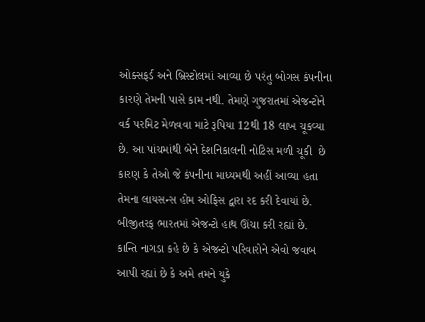ઓક્સફર્ડ અને બ્રિસ્ટોલમાં આવ્યા છે પરંતુ બોગસ કંપનીના કારણે તેમની પાસે કામ નથી. તેમણે ગુજરાતમાં એજન્ટોને વર્ક પરમિટ મેળવવા માટે રૂપિયા 12થી 18 લાખ ચૂકવ્યા છે. આ પાંચમાંથી બેને દેશનિકાલની નોટિસ મળી ચૂકી  છે કારણ કે તેઓ જે કંપનીના માધ્યમથી અહીં આવ્યા હતા તેમના લાયસન્સ હોમ ઓફિસ દ્વારા રદ કરી દેવાયાં છે. બીજીતરફ ભારતમાં એજન્ટો હાથ ઊંચા કરી રહ્યાં છે. કાન્તિ નાગડા કહે છે કે એજન્ટો પરિવારોને એવો જવાબ આપી રહ્યાં છે કે અમે તમને યુકે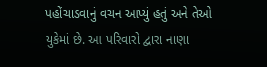પહોંચાડવાનું વચન આપ્યું હતું અને તેઓ યુકેમાં છે. આ પરિવારો દ્વારા નાણા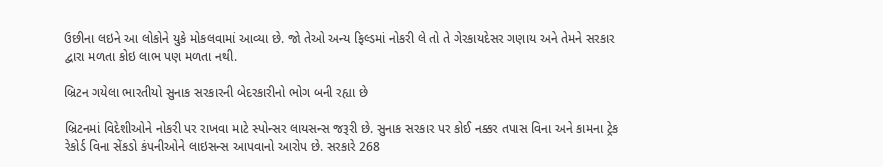ઉછીના લઇને આ લોકોને યુકે મોકલવામાં આવ્યા છે. જો તેઓ અન્ય ફિલ્ડમાં નોકરી લે તો તે ગેરકાયદેસર ગણાય અને તેમને સરકાર દ્વારા મળતા કોઇ લાભ પણ મળતા નથી.

બ્રિટન ગયેલા ભારતીયો સુનાક સરકારની બેદરકારીનો ભોગ બની રહ્યા છે

બ્રિટનમાં વિદેશીઓને નોકરી પર રાખવા માટે સ્પોન્સર લાયસન્સ જરૂરી છે. સુનાક સરકાર પર કોઈ નક્કર તપાસ વિના અને કામના ટ્રેક રેકોર્ડ વિના સેંકડો કંપનીઓને લાઇસન્સ આપવાનો આરોપ છે. સરકારે 268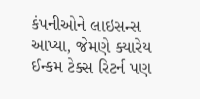કંપનીઓને લાઇસન્સ આપ્યા, જેમણે ક્યારેય ઈન્કમ ટેક્સ રિટર્ન પણ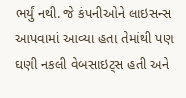ભર્યું નથી. જે કંપનીઓને લાઇસન્સ આપવામાં આવ્યા હતા તેમાંથી પણ ઘણી નકલી વેબસાઇટ્સ હતી અને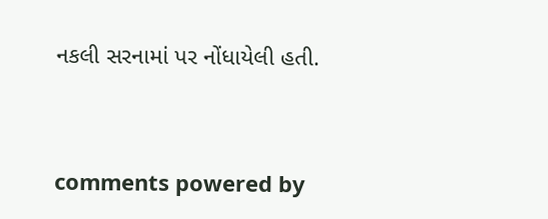નકલી સરનામાં પર નોંધાયેલી હતી.


comments powered by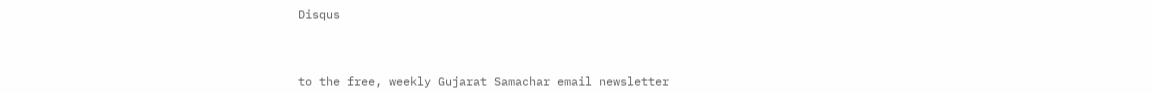Disqus



to the free, weekly Gujarat Samachar email newsletter